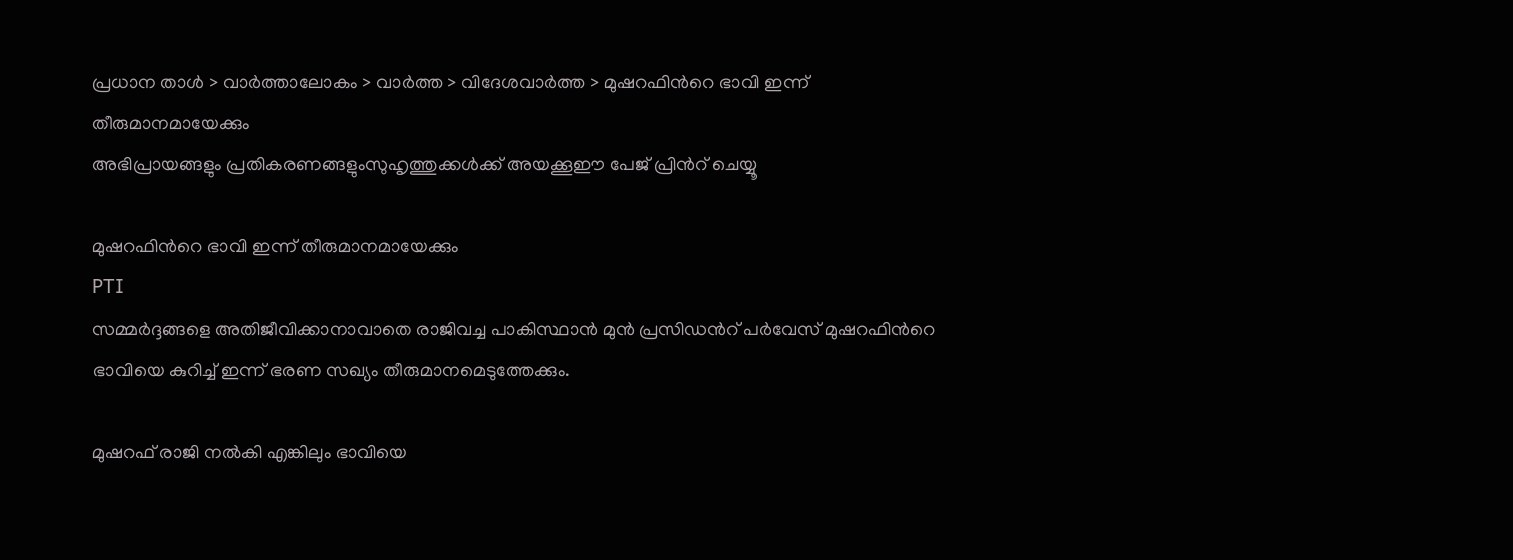പ്രധാന താള്‍ > വാര്‍ത്താലോകം > വാര്‍ത്ത > വിദേശവാര്‍ത്ത > മുഷറഫിന്‍റെ ഭാവി ഇന്ന് തീരുമാനമായേക്കും
അഭിപ്രായങ്ങളും പ്രതികരണങ്ങളുംസുഹൃത്തുക്കള്‍ക്ക് അയക്കൂഈ പേജ് പ്രിന്‍റ് ചെയ്യൂ

മുഷറഫിന്‍റെ ഭാവി ഇന്ന് തീരുമാനമായേക്കും
PTI
സമ്മര്‍ദ്ദങ്ങളെ അതിജീവിക്കാനാവാതെ രാജിവച്ച പാകിസ്ഥാന്‍ മുന്‍ പ്രസിഡന്‍റ് പര്‍വേസ് മുഷറഫിന്‍റെ ഭാവിയെ കുറിച്ച് ഇന്ന് ഭരണ സഖ്യം തീരുമാനമെടുത്തേക്കും.

മുഷറഫ് രാജി നല്‍കി എങ്കിലും ഭാവിയെ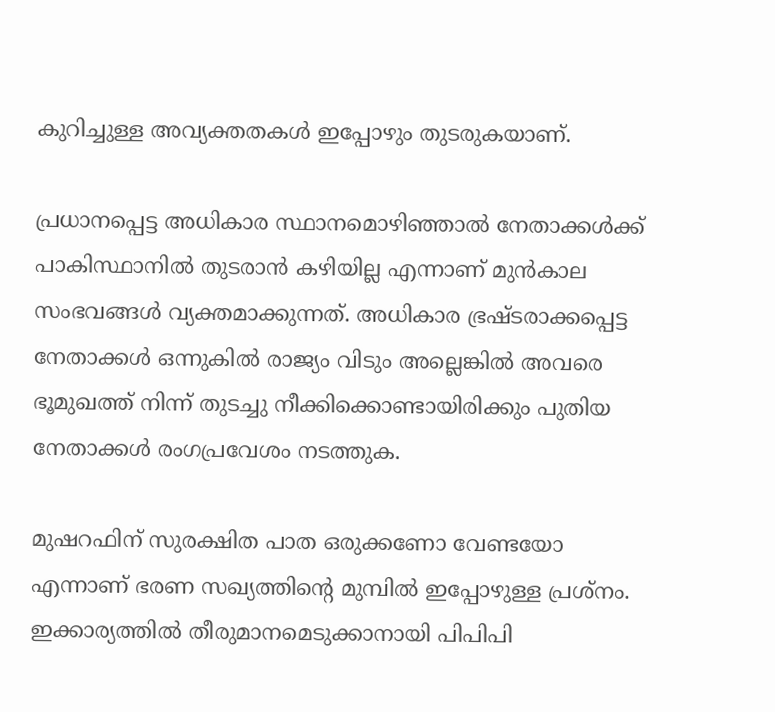കുറിച്ചുള്ള അവ്യക്തതകള്‍ ഇപ്പോഴും തുടരുകയാണ്.

പ്രധാനപ്പെട്ട അധികാര സ്ഥാനമൊഴിഞ്ഞാല്‍ നേതാക്കള്‍ക്ക് പാകിസ്ഥാനില്‍ തുടരാന്‍ കഴിയില്ല എന്നാണ് മുന്‍‌കാല സംഭവങ്ങള്‍ വ്യക്തമാക്കുന്നത്. അധികാര ഭ്രഷ്ടരാക്കപ്പെട്ട നേതാക്കള്‍ ഒന്നുകില്‍ രാജ്യം വിടും അല്ലെങ്കില്‍ അവരെ ഭൂമുഖത്ത് നിന്ന് തുടച്ചു നീക്കിക്കൊണ്ടായിരിക്കും പുതിയ നേതാക്കള്‍ രംഗപ്രവേശം നടത്തുക.

മുഷറഫിന് സുരക്ഷിത പാത ഒരുക്കണോ വേണ്ടയോ എന്നാണ് ഭരണ സഖ്യത്തിന്‍റെ മുമ്പില്‍ ഇപ്പോഴുള്ള പ്രശ്നം. ഇക്കാര്യത്തില്‍ തീരുമാനമെടുക്കാനായി പിപിപി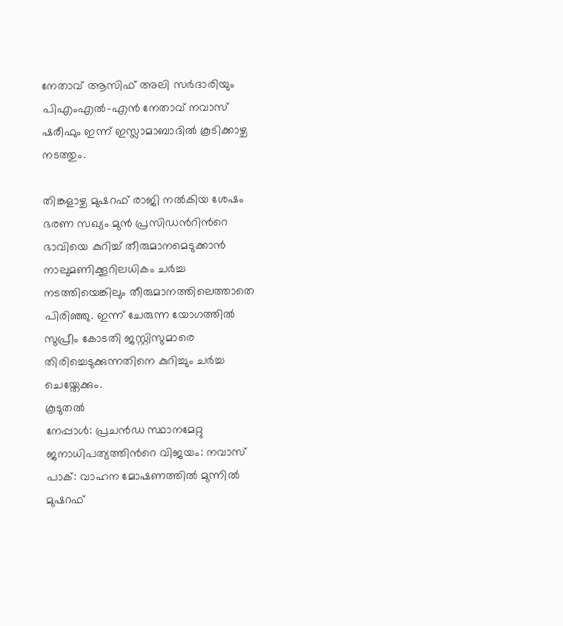നേതാവ് ആസിഫ് അലി സര്‍ദാരിയും പി‌എം‌എല്‍-എന്‍ നേതാവ് നവാസ് ഷരീഫും ഇന്ന് ഇസ്ലാമാബാദില്‍ കൂടിക്കാഴ്ച നടത്തും.

തിങ്കളാഴ്ച മുഷറഫ് രാജി നല്‍കിയ ശേഷം ഭരണ സഖ്യം മുന്‍ പ്രസിഡന്‍റിന്‍റെ ഭാവിയെ കുറിച്ച് തീരുമാനമെടുക്കാന്‍ നാലുമണിക്കൂറിലധികം ചര്‍ച്ച നടത്തിയെങ്കിലും തീരുമാനത്തിലെത്താതെ പിരിഞ്ഞു. ഇന്ന് ചേരുന്ന യോഗത്തില്‍ സുപ്രീം കോടതി ജസ്റ്റിസുമാരെ തിരിച്ചെടുക്കുന്നതിനെ കുറിച്ചും ചര്‍ച്ച ചെയ്തേക്കും.
കൂടുതല്‍
നേപ്പാള്‍: പ്രചന്‍ഡ സ്ഥാനമേറ്റു
ജനാധിപത്യത്തിന്‍റെ വിജയം: നവാസ്
പാക്: വാഹന മോഷണത്തില്‍ മുന്നില്‍
മുഷറഫ്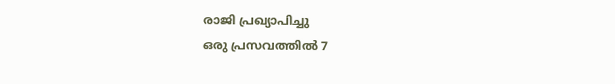രാജി പ്രഖ്യാപിച്ചു
ഒരു പ്രസവത്തില്‍ 7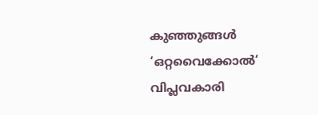കുഞ്ഞുങ്ങള്‍
‘ഒറ്റവൈക്കോല്‍‘ വിപ്ലവകാരി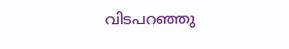വിടപറഞ്ഞു